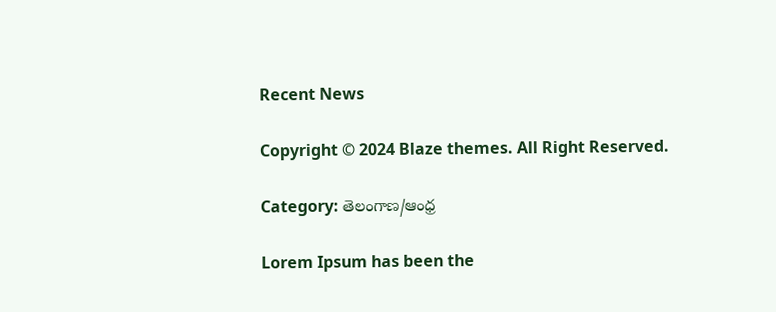Recent News

Copyright © 2024 Blaze themes. All Right Reserved.

Category: తెలంగాణ/ఆంధ్ర

Lorem Ipsum has been the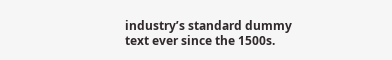industry’s standard dummy text ever since the 1500s.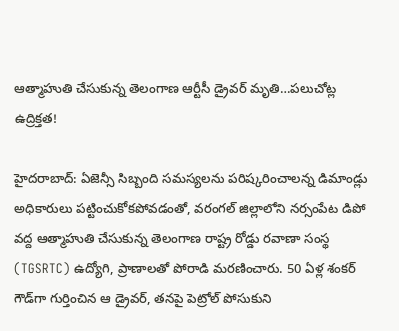ఆత్మాహుతి చేసుకున్న తెలంగాణ ఆర్టీసీ డ్రైవర్ మృతి…పలుచోట్ల ఉద్రిక్తత!

హైదరాబాద్: ఏజెన్సీ సిబ్బంది సమస్యలను పరిష్కరించాలన్న డిమాండ్లు అధికారులు పట్టించుకోకపోవడంతో, వరంగల్ జిల్లాలోని నర్సంపేట డిపో వద్ద ఆత్మాహుతి చేసుకున్న తెలంగాణ రాష్ట్ర రోడ్డు రవాణా సంస్థ (TGSRTC) ఉద్యోగి, ప్రాణాలతో పోరాడి మరణించారు. 50 ఏళ్ల శంకర్ గౌడ్‌గా గుర్తించిన ఆ డ్రైవర్, తనపై పెట్రోల్ పోసుకుని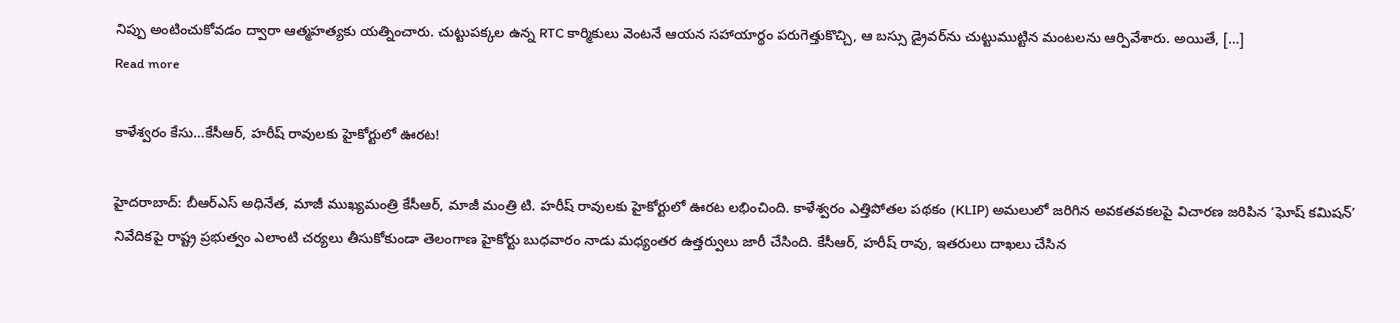నిప్పు అంటించుకోవడం ద్వారా ఆత్మహత్యకు యత్నించారు. చుట్టుపక్కల ఉన్న RTC కార్మికులు వెంటనే ఆయన సహాయార్థం పరుగెత్తుకొచ్చి, ఆ బస్సు డ్రైవర్‌ను చుట్టుముట్టిన మంటలను ఆర్పివేశారు. అయితే, […]
Read more

కాళేశ్వరం కేసు…కేసీఆర్‌, హరీష్ రావులకు హైకోర్టులో ఊరట!

హైదరాబాద్‌: బీఆర్‌ఎస్‌ అధినేత, మాజీ ముఖ్యమంత్రి కేసీఆర్‌, మాజీ మంత్రి టి. హరీష్ రావులకు హైకోర్టులో ఊరట లభించింది. కాళేశ్వరం ఎత్తిపోతల పథకం (KLIP) అమలులో జరిగిన అవకతవకలపై విచారణ జరిపిన ‘ఘోష్ కమిషన్’ నివేదికపై రాష్ట్ర ప్రభుత్వం ఎలాంటి చర్యలు తీసుకోకుండా తెలంగాణ హైకోర్టు బుధవారం నాడు మధ్యంతర ఉత్తర్వులు జారీ చేసింది. కేసీఆర్‌, హరీష్ రావు, ఇతరులు దాఖలు చేసిన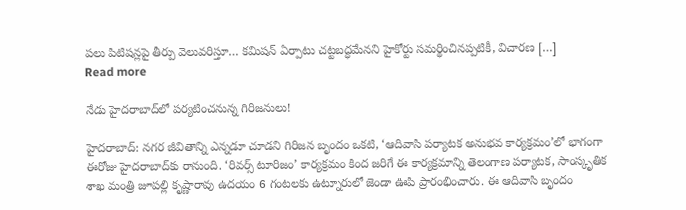పలు పిటిషన్లపై తీర్పు వెలువరిస్తూ… కమిషన్ ఏర్పాటు చట్టబద్ధమేనని హైకోర్టు సమర్థించినప్పటికీ, విచారణ […]
Read more

నేడు హైదరాబాద్‌లో పర్యటించనున్న గిరిజనులు!

హైదరాబాద్: నగర జీవితాన్ని ఎన్నడూ చూడని గిరిజన బృందం ఒకటి, ‘ఆదివాసి పర్యాటక అనుభవ కార్యక్రమం’లో భాగంగా ఈరోజు హైదరాబాద్‌కు రానుంది. ‘రివర్స్ టూరిజం’ కార్యక్రమం కింద జరిగే ఈ కార్యక్రమాన్ని తెలంగాణ పర్యాటక, సాంస్కృతిక శాఖ మంత్రి జూపల్లి కృష్ణారావు ఉదయం 6 గంటలకు ఉట్నూరులో జెండా ఊపి ప్రారంభించారు. ఈ ఆదివాసి బృందం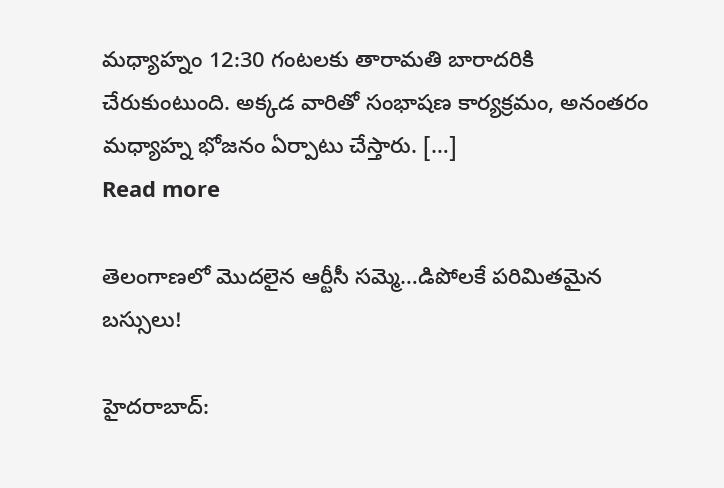మధ్యాహ్నం 12:30 గంటలకు తారామతి బారాదరికి చేరుకుంటుంది. అక్కడ వారితో సంభాషణ కార్యక్రమం, అనంతరం మధ్యాహ్న భోజనం ఏర్పాటు చేస్తారు. […]
Read more

తెలంగాణలో మొదలైన ఆర్టీసీ సమ్మె…డిపోలకే పరిమితమైన బస్సులు!

హైదరాబాద్: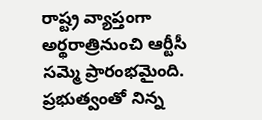రాష్ట్ర వ్యాప్తంగా అర్థరాత్రినుంచి ఆర్టీసీ సమ్మె ప్రారంభమైంది. ప్రభుత్వంతో నిన్న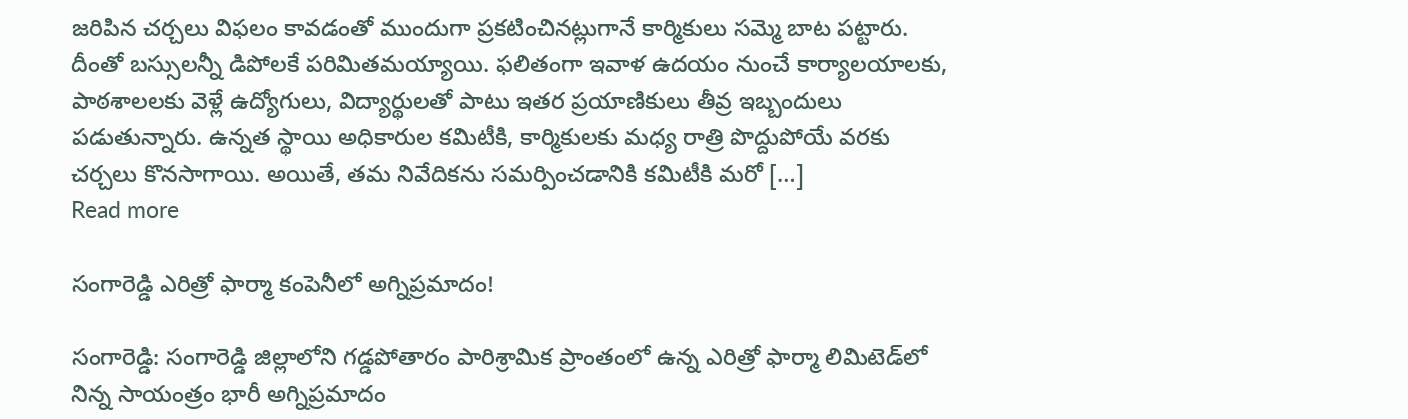జరిపిన చర్చలు విఫలం కావడంతో ముందుగా ప్రకటించినట్లుగానే కార్మికులు సమ్మె బాట పట్టారు. దీంతో బస్సులన్నీ డిపోలకే పరిమితమయ్యాయి. ఫలితంగా ఇవాళ‌ ఉదయం నుంచే కార్యాలయాలకు, పాఠశాలలకు వెళ్లే ఉద్యోగులు, విద్యార్థులతో పాటు ఇతర ప్రయాణికులు తీవ్ర ఇబ్బందులు పడుతున్నారు. ఉన్నత స్థాయి అధికారుల కమిటీకి, కార్మికులకు మధ్య రాత్రి పొద్దుపోయే వరకు చర్చలు కొనసాగాయి. అయితే, తమ నివేదికను సమర్పించడానికి కమిటీకి మరో […]
Read more

సంగారెడ్డి ఎరిత్రో ఫార్మా కంపెనీలో అగ్నిప్రమాదం!

సంగారెడ్డి: సంగారెడ్డి జిల్లాలోని గడ్డపోతారం పారిశ్రామిక ప్రాంతంలో ఉన్న ఎరిత్రో ఫార్మా లిమిటెడ్‌లో నిన్న సాయంత్రం భారీ అగ్నిప్రమాదం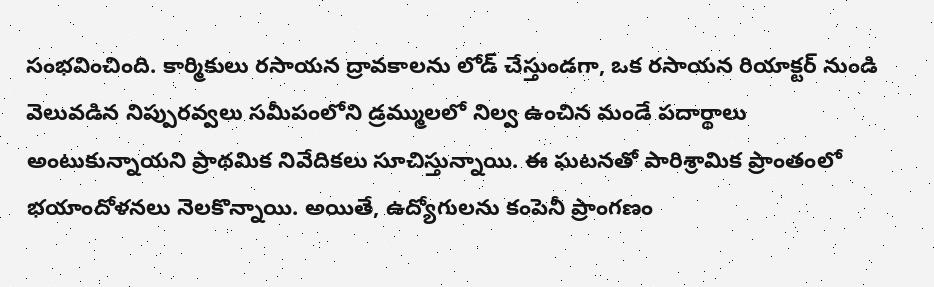సంభవించింది. కార్మికులు రసాయన ద్రావకాలను లోడ్ చేస్తుండగా, ఒక రసాయన రియాక్టర్ నుండి వెలువడిన నిప్పురవ్వలు సమీపంలోని డ్రమ్ములలో నిల్వ ఉంచిన మండే పదార్థాలు అంటుకున్నాయని ప్రాథమిక నివేదికలు సూచిస్తున్నాయి. ఈ ఘటనతో పారిశ్రామిక ప్రాంతంలో భయాందోళనలు నెలకొన్నాయి. అయితే, ఉద్యోగులను కంపెనీ ప్రాంగణం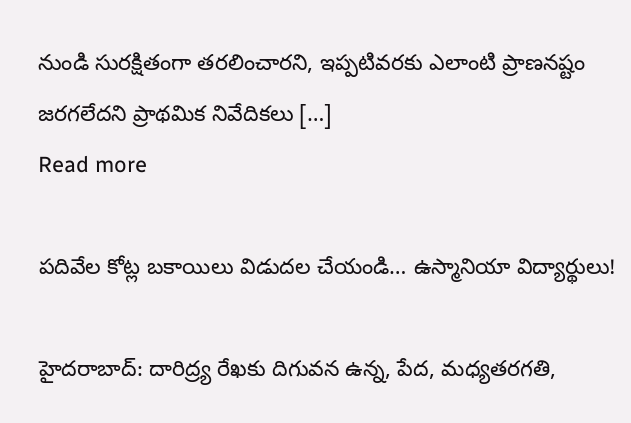నుండి సురక్షితంగా తరలించారని, ఇప్పటివరకు ఎలాంటి ప్రాణనష్టం జరగలేదని ప్రాథమిక నివేదికలు […]
Read more

పదివేల కోట్ల బకాయిలు విడుదల చేయండి… ఉస్మానియా విద్యార్థులు!

హైదరాబాద్‌: దారిద్ర్య రేఖకు దిగువన ఉన్న, పేద, మధ్యతరగతి,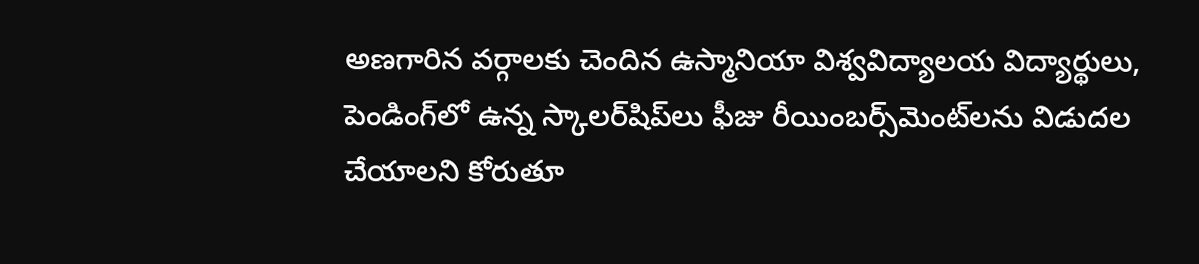అణగారిన వర్గాలకు చెందిన ఉస్మానియా విశ్వవిద్యాలయ విద్యార్థులు, పెండింగ్‌లో ఉన్న స్కాలర్‌షిప్‌లు ఫీజు రీయింబర్స్‌మెంట్‌లను విడుదల చేయాలని కోరుతూ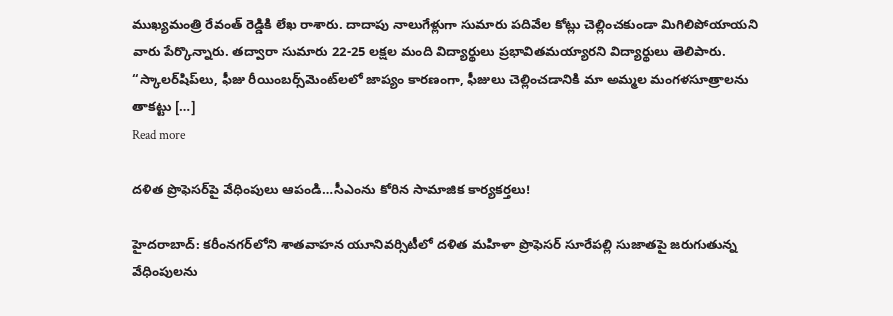ముఖ్యమంత్రి రేవంత్ రెడ్డికి లేఖ రాశారు. దాదాపు నాలుగేళ్లుగా సుమారు పదివేల కోట్లు చెల్లించకుండా మిగిలిపోయాయని వారు పేర్కొన్నారు. తద్వారా సుమారు 22-25 లక్షల మంది విద్యార్థులు ప్రభావితమయ్యారని విద్యార్థులు తెలిపారు. “స్కాలర్‌షిప్‌లు, ఫీజు రీయింబర్స్‌మెంట్‌లలో జాప్యం కారణంగా, ఫీజులు చెల్లించడానికి మా అమ్మల మంగళసూత్రాలను తాకట్టు […]
Read more

దళిత ప్రొఫెసర్‌పై వేధింపులు ఆపండి…సీఎంను కోరిన సామాజిక కార్యకర్తలు!

హైదరాబాద్: కరీంనగర్‌లోని శాతవాహన యూనివర్సిటీలో దళిత మహిళా ప్రొఫెసర్ సూరేపల్లి సుజాతపై జరుగుతున్న వేధింపులను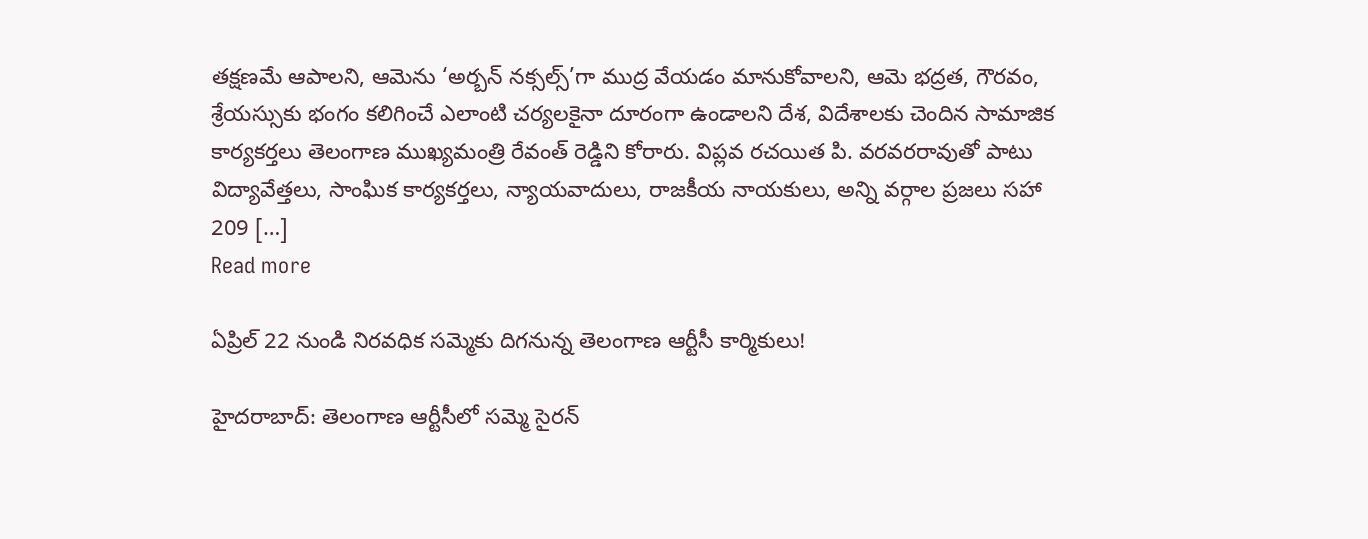తక్షణమే ఆపాలని, ఆమెను ‘అర్బన్ నక్సల్స్’గా ముద్ర వేయడం మానుకోవాలని, ఆమె భద్రత, గౌరవం, శ్రేయస్సుకు భంగం కలిగించే ఎలాంటి చర్యలకైనా దూరంగా ఉండాలని దేశ, విదేశాలకు చెందిన సామాజిక కార్యకర్తలు తెలంగాణ ముఖ్యమంత్రి రేవంత్ రెడ్డిని కోరారు. విప్లవ రచయిత పి. వరవరరావుతో పాటు విద్యావేత్తలు, సాంఘిక కార్యకర్తలు, న్యాయవాదులు, రాజకీయ నాయకులు, అన్ని వర్గాల ప్రజలు సహా 209 […]
Read more

ఏప్రిల్ 22 నుండి నిరవధిక సమ్మెకు దిగనున్న తెలంగాణ ఆర్టీసీ కార్మికులు!

హైదరాబాద్: తెలంగాణ ఆర్టీసీలో సమ్మె సైరన్‌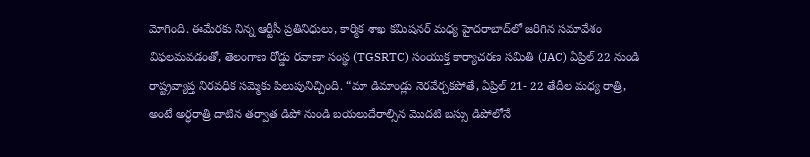మోగింది. ఈమేరకు నిన్న ఆర్టీసీ ప్రతినిధులు, కార్మిక శాఖ కమిషనర్ మధ్య హైదరాబాద్‌లో జరిగిన సమావేశం విఫలమవడంతో, తెలంగాణ రోడ్డు రవాణా సంస్థ (TGSRTC) సంయుక్త కార్యాచరణ సమితి (JAC) ఏప్రిల్ 22 నుండి రాష్ట్రవ్యాప్త నిరవధిక సమ్మెకు పిలుపునిచ్చింది. “మా డిమాండ్లు నెరవేర్చకపోతే, ఏప్రిల్ 21- 22 తేదీల మధ్య రాత్రి, అంటే అర్ధరాత్రి దాటిన తర్వాత డిపో నుండి బయలుదేరాల్సిన మొదటి బస్సు డిపోలోనే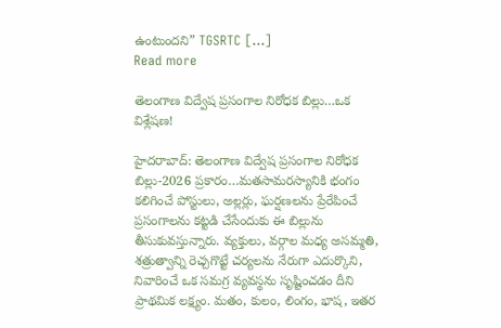ఉంటుందని” TGSRTC […]
Read more

తెలంగాణ విద్వేష ప్రసంగాల నిరోధక బిల్లు…ఒక విశ్లేషణ!

హైదరాబాద్‌: తెలంగాణ విద్వేష ప్రసంగాల నిరోధక బిల్లు-2026 ప్రకారం…మతసామరస్యానికి భంగం కలిగించే పోస్టులు, అల్లర్లు, ఘర్షణలను ప్రేరేపించే ప్రసంగాలను కట్టడి చేసేందుకు ఈ బిల్లును తీసుకువస్తున్నారు. వ్యక్తులు, వర్గాల మధ్య అసమ్మతి, శత్రుత్వాన్ని రెచ్చగొట్టే చర్యలను నేరుగా ఎదుర్కొని, నివారించే ఒక సమగ్ర వ్యవస్థను సృష్టించడం దీని ప్రాథమిక లక్ష్యం. మతం, కులం, లింగం, భాష, ఇతర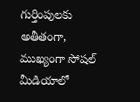గుర్తింపులకు అతీతంగా, ముఖ్యంగా సోషల్ మీడియాలో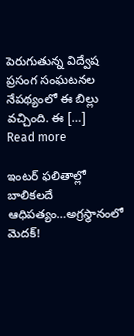పెరుగుతున్న విద్వేష ప్రసంగ సంఘటనల నేపథ్యంలో ఈ బిల్లు వచ్చింది. ఈ […]
Read more

ఇంటర్‌ ఫలితాల్లో బాలికలదే ఆధిపత్యం…అగ్రస్థానంలో మెదక్!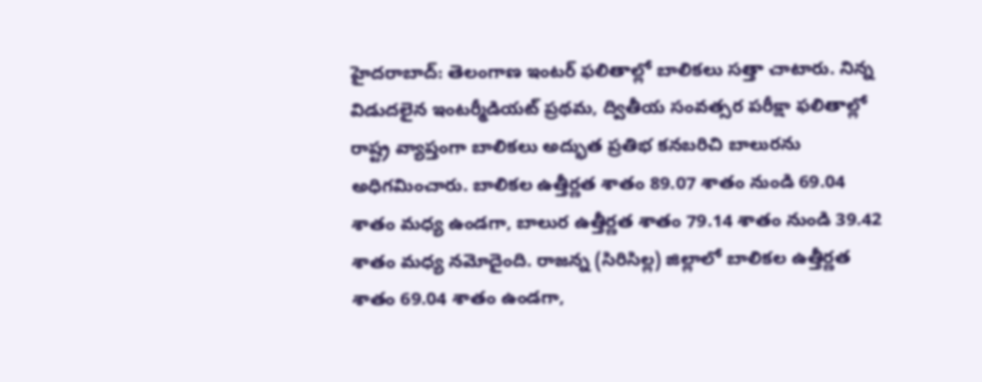హైదరాబాద్: తెలంగాణ ఇంటర్‌ ఫలితాల్లో బాలికలు సత్తా చాటారు. నిన్న విడుదలైన ఇంటర్మీడియట్ ప్రథమ, ద్వితీయ సంవత్సర పరీక్షా ఫలితాల్లో రాష్ట్ర వ్యాప్తంగా బాలికలు అద్భుత ప్రతిభ కనబరిచి బాలురను అధిగమించారు. బాలికల ఉత్తీర్ణత శాతం 89.07 శాతం నుండి 69.04 శాతం మధ్య ఉండగా, బాలుర ఉత్తీర్ణత శాతం 79.14 శాతం నుండి 39.42 శాతం మధ్య నమోదైంది. రాజన్న (సిరిసిల్ల) జిల్లాలో బాలికల ఉత్తీర్ణత శాతం 69.04 శాతం ఉండగా,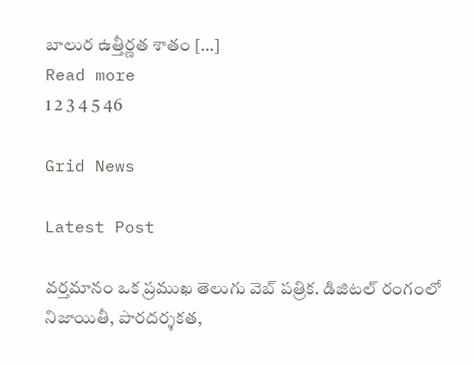బాలుర ఉత్తీర్ణత శాతం […]
Read more
1 2 3 4 5 46

Grid News

Latest Post

వర్తమానం ఒక ప్రముఖ తెలుగు వెబ్ పత్రిక. డిజిటల్ రంగంలో నిజాయితీ, పారదర్శకత,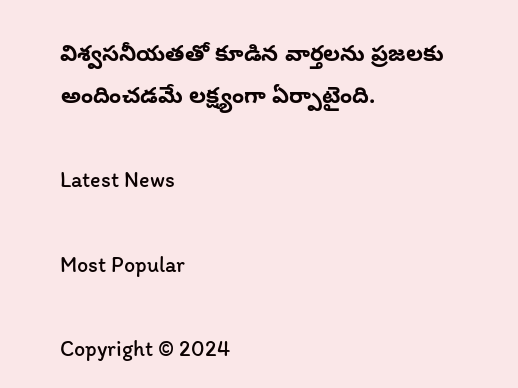విశ్వసనీయతతో కూడిన వార్తలను ప్రజలకు అందించడమే లక్ష్యంగా ఏర్పాటైంది.

Latest News

Most Popular

Copyright © 2024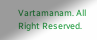Vartamanam. All Right Reserved.